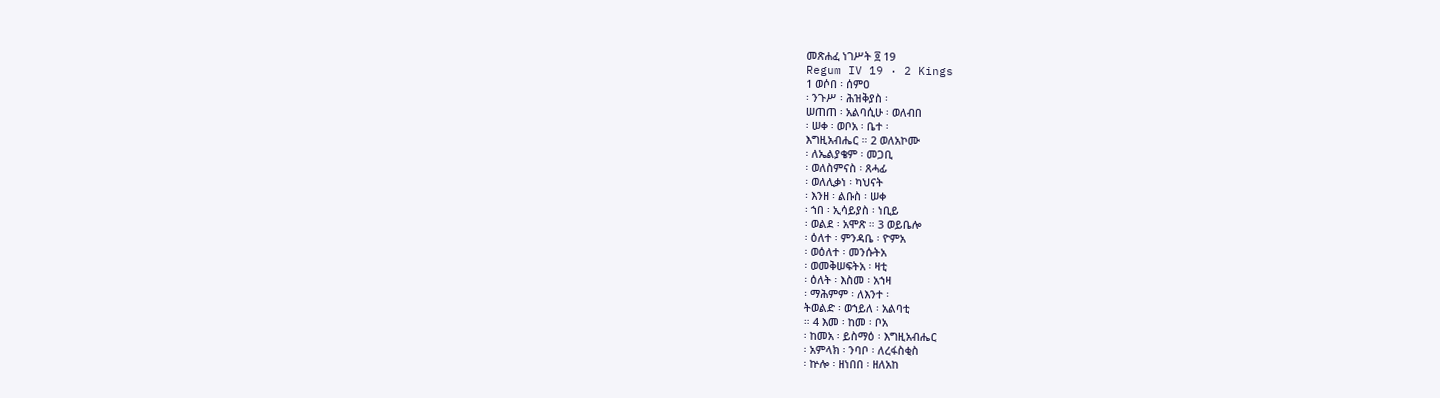መጽሐፈ ነገሥት ፬ 19
Regum IV 19 · 2 Kings
1 ወሶበ ፡ ሰምዐ
፡ ንጉሥ ፡ ሕዝቅያስ ፡
ሠጠጠ ፡ አልባሲሁ ፡ ወለብበ
፡ ሠቀ ፡ ወቦአ ፡ ቤተ ፡
እግዚአብሔር ። 2 ወለአኮሙ
፡ ለኤልያቄም ፡ መጋቢ
፡ ወለስምናስ ፡ ጸሓፊ
፡ ወለሊቃነ ፡ ካህናት
፡ እንዘ ፡ ልቡስ ፡ ሠቀ
፡ ኀበ ፡ ኢሳይያስ ፡ ነቢይ
፡ ወልደ ፡ አሞጽ ። 3 ወይቤሎ
፡ ዕለተ ፡ ምንዳቤ ፡ ዮምአ
፡ ወዕለተ ፡ መንሱትአ
፡ ወመቅሠፍትአ ፡ ዛቲ
፡ ዕለት ፡ እስመ ፡ አኀዛ
፡ ማሕምም ፡ ለእንተ ፡
ትወልድ ፡ ወኀይለ ፡ አልባቲ
። 4 እመ ፡ ከመ ፡ ቦአ
፡ ከመአ ፡ ይስማዕ ፡ እግዚአብሔር
፡ አምላክ ፡ ንባቦ ፡ ለረፋስቂስ
፡ ኵሎ ፡ ዘነበበ ፡ ዘለአከ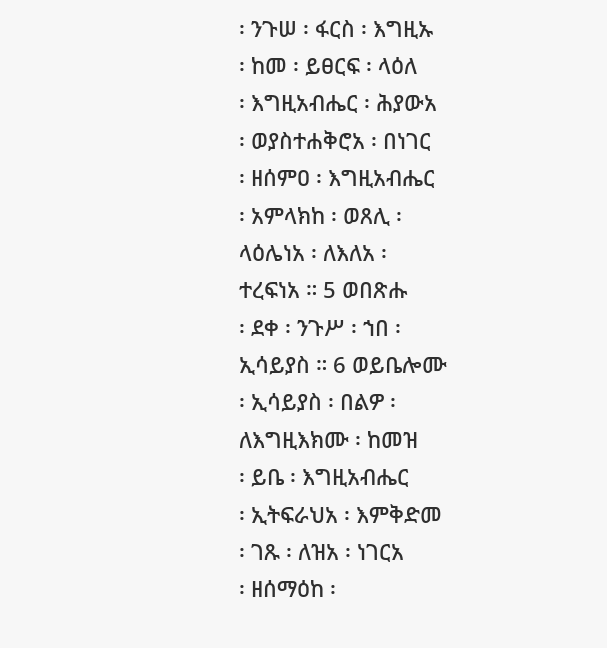፡ ንጉሠ ፡ ፋርስ ፡ እግዚኡ
፡ ከመ ፡ ይፀርፍ ፡ ላዕለ
፡ እግዚአብሔር ፡ ሕያውአ
፡ ወያስተሐቅሮአ ፡ በነገር
፡ ዘሰምዐ ፡ እግዚአብሔር
፡ አምላክከ ፡ ወጸሊ ፡
ላዕሌነአ ፡ ለእለአ ፡
ተረፍነአ ። 5 ወበጽሑ
፡ ደቀ ፡ ንጉሥ ፡ ኀበ ፡
ኢሳይያስ ። 6 ወይቤሎሙ
፡ ኢሳይያስ ፡ በልዎ ፡
ለእግዚእክሙ ፡ ከመዝ
፡ ይቤ ፡ እግዚአብሔር
፡ ኢትፍራህአ ፡ እምቅድመ
፡ ገጹ ፡ ለዝአ ፡ ነገርአ
፡ ዘሰማዕከ ፡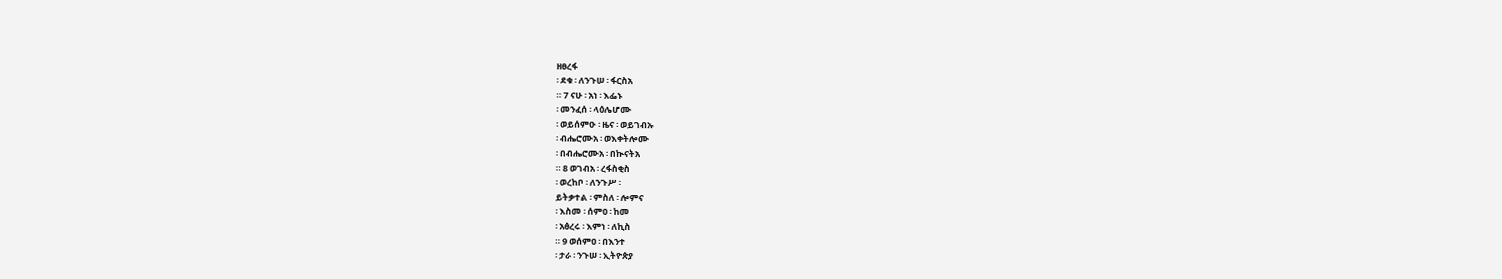ዘፀረፋ
፡ ደቁ ፡ ለንጉሠ ፡ ፋርስአ
። 7 ናሁ ፡ አነ ፡ እፌኑ
፡ መንፈሰ ፡ ላዕሌሆሙ
፡ ወይሰምዑ ፡ ዜና ፡ ወይገብኡ
፡ ብሔሮሙአ ፡ ወእቀትሎሙ
፡ በብሔሮሙአ ፡ በኲናትአ
። 8 ወገብአ ፡ ረፋስቂስ
፡ ወረከቦ ፡ ለንጉሥ ፡
ይትቃተል ፡ ምስለ ፡ ሎምና
፡ እስመ ፡ ሰምዐ ፡ ከመ
፡ አፅረሩ ፡ እምነ ፡ ለኪስ
። 9 ወሰምዐ ፡ በእንተ
፡ ታራ ፡ ንጉሠ ፡ ኢትዮጵያ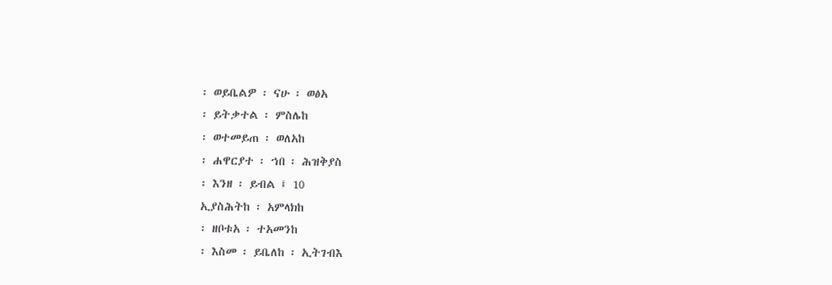፡ ወይቤልዎ ፡ ናሁ ፡ ወፅአ
፡ ይትቃተል ፡ ምስሌከ
፡ ወተመይጠ ፡ ወለአከ
፡ ሐዋርያተ ፡ ኀበ ፡ ሕዝቅያስ
፡ እንዘ ፡ ይብል ፤ 10
ኢያስሕትከ ፡ አምላክከ
፡ ዘቦቱአ ፡ ተአመንከ
፡ እስመ ፡ ይቤለከ ፡ ኢትገብእ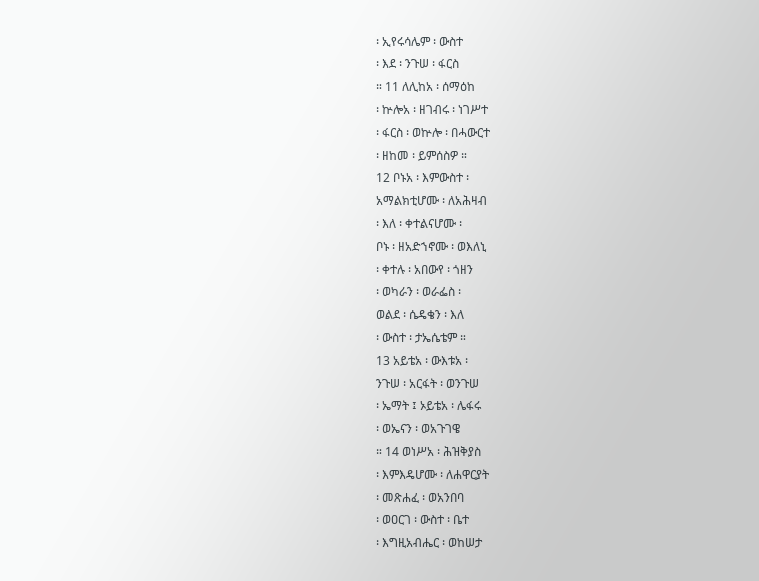፡ ኢየሩሳሌም ፡ ውስተ
፡ እደ ፡ ንጉሠ ፡ ፋርስ
። 11 ለሊከአ ፡ ሰማዕከ
፡ ኵሎአ ፡ ዘገብሩ ፡ ነገሥተ
፡ ፋርስ ፡ ወኵሎ ፡ በሓውርተ
፡ ዘከመ ፡ ይምሰስዎ ።
12 ቦኑአ ፡ እምውስተ ፡
አማልክቲሆሙ ፡ ለአሕዛብ
፡ እለ ፡ ቀተልናሆሙ ፡
ቦኑ ፡ ዘአድኀኖሙ ፡ ወእለኒ
፡ ቀተሉ ፡ አበውየ ፡ ጎዘን
፡ ወካራን ፡ ወራፌስ ፡
ወልደ ፡ ሴዴቄን ፡ እለ
፡ ውስተ ፡ ታኤሴቴም ።
13 አይቴአ ፡ ውእቱአ ፡
ንጉሠ ፡ አርፋት ፡ ወንጉሠ
፡ ኤማት ፤ ኦይቴአ ፡ ሌፋሩ
፡ ወኤናን ፡ ወአጉገዌ
። 14 ወነሥአ ፡ ሕዝቅያስ
፡ እምእዴሆሙ ፡ ለሐዋርያት
፡ መጽሐፈ ፡ ወአንበባ
፡ ወዐርገ ፡ ውስተ ፡ ቤተ
፡ እግዚአብሔር ፡ ወከሠታ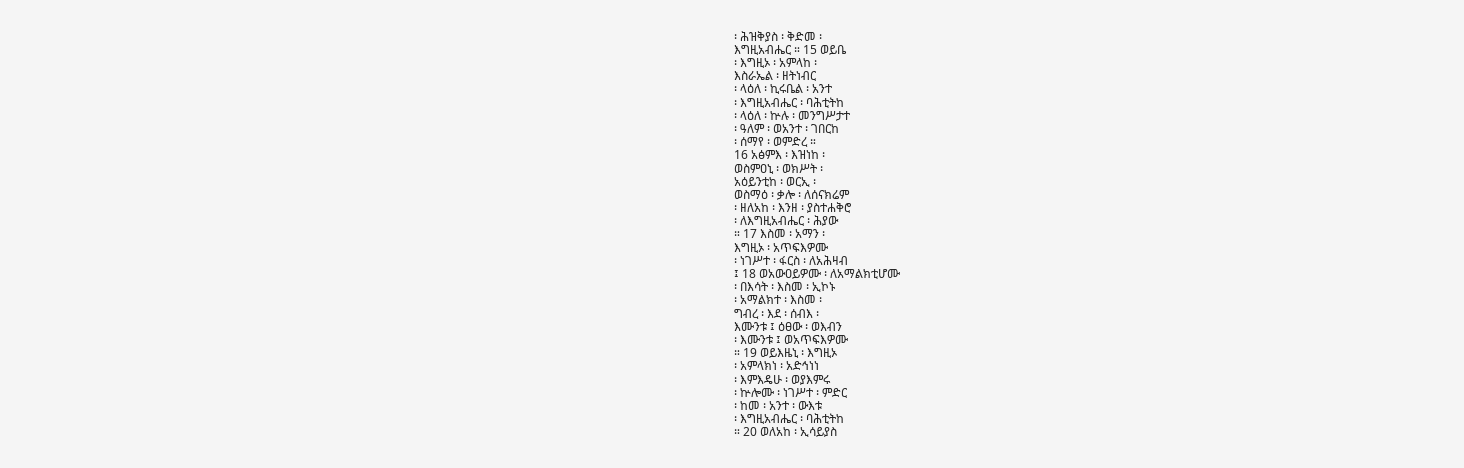፡ ሕዝቅያስ ፡ ቅድመ ፡
እግዚአብሔር ። 15 ወይቤ
፡ እግዚኦ ፡ አምላከ ፡
እስራኤል ፡ ዘትነብር
፡ ላዕለ ፡ ኪሩቤል ፡ አንተ
፡ እግዚአብሔር ፡ ባሕቲትከ
፡ ላዕለ ፡ ኵሉ ፡ መንግሥታተ
፡ ዓለም ፡ ወአንተ ፡ ገበርከ
፡ ሰማየ ፡ ወምድረ ።
16 አፅምእ ፡ እዝነከ ፡
ወስምዐኒ ፡ ወክሥት ፡
አዕይንቲከ ፡ ወርኢ ፡
ወስማዕ ፡ ቃሎ ፡ ለሰናክሬም
፡ ዘለአከ ፡ እንዘ ፡ ያስተሐቅሮ
፡ ለእግዚአብሔር ፡ ሕያው
። 17 እስመ ፡ አማን ፡
እግዚኦ ፡ አጥፍእዎሙ
፡ ነገሥተ ፡ ፋርስ ፡ ለአሕዛብ
፤ 18 ወአውዐይዎሙ ፡ ለአማልክቲሆሙ
፡ በእሳት ፡ እስመ ፡ ኢኮኑ
፡ አማልክተ ፡ እስመ ፡
ግብረ ፡ እደ ፡ ሰብእ ፡
እሙንቱ ፤ ዕፀው ፡ ወእብን
፡ እሙንቱ ፤ ወአጥፍእዎሙ
። 19 ወይእዜኒ ፡ እግዚኦ
፡ አምላክነ ፡ አድኅነነ
፡ እምእዴሁ ፡ ወያእምሩ
፡ ኵሎሙ ፡ ነገሥተ ፡ ምድር
፡ ከመ ፡ አንተ ፡ ውእቱ
፡ እግዚአብሔር ፡ ባሕቲትከ
። 20 ወለአከ ፡ ኢሳይያስ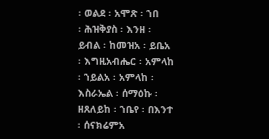፡ ወልደ ፡ አሞጽ ፡ ኀበ
፡ ሕዝቅያስ ፡ እንዘ ፡
ይብል ፡ ከመዝአ ፡ ይቤአ
፡ እግዚአብሔር ፡ አምላከ
፡ ኀይልአ ፡ አምላከ ፡
እስራኤል ፡ ሰማዕኩ ፡
ዘጸለይከ ፡ ኀቤየ ፡ በእንተ
፡ ሰናክሬምአ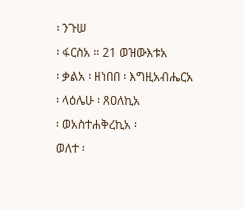፡ ንጉሠ
፡ ፋርስአ ። 21 ወዝውእቱአ
፡ ቃልአ ፡ ዘነበበ ፡ እግዚአብሔርአ
፡ ላዕሌሁ ፡ ጸዐለኪአ
፡ ወአስተሐቅረኪአ ፡
ወለተ ፡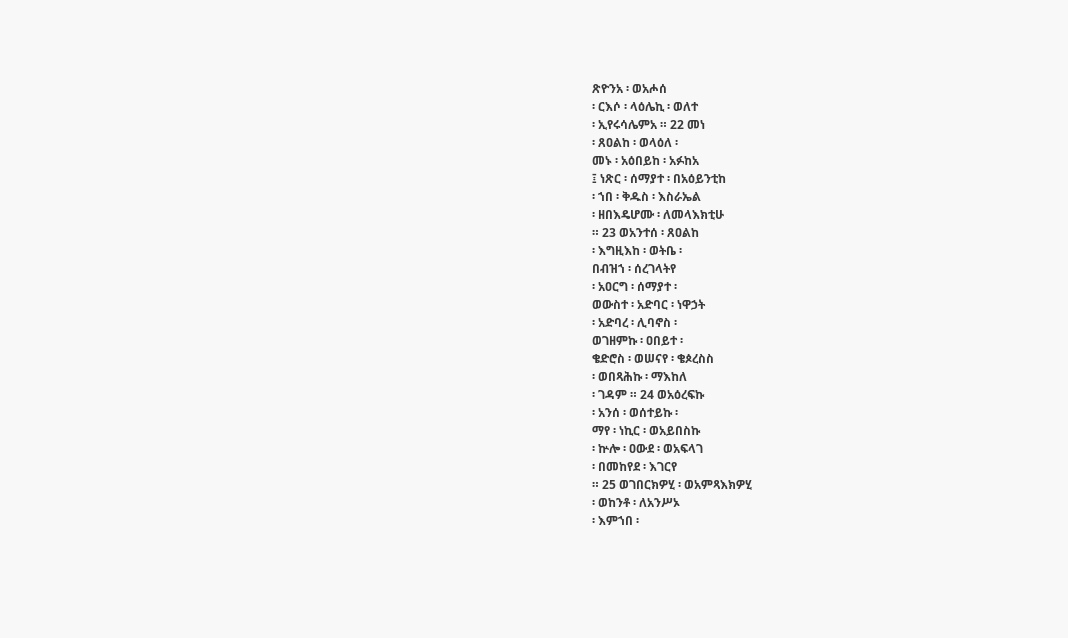ጽዮንአ ፡ ወአሖሰ
፡ ርእሶ ፡ ላዕሌኪ ፡ ወለተ
፡ ኢየሩሳሌምአ ። 22 መነ
፡ ጸዐልከ ፡ ወላዕለ ፡
መኑ ፡ አዕበይከ ፡ አፉከአ
፤ ነጽር ፡ ሰማያተ ፡ በአዕይንቲከ
፡ ኀበ ፡ ቅዱስ ፡ እስራኤል
፡ ዘበእዴሆሙ ፡ ለመላእክቲሁ
። 23 ወአንተሰ ፡ ጸዐልከ
፡ እግዚእከ ፡ ወትቤ ፡
በብዝኀ ፡ ሰረገላትየ
፡ አዐርግ ፡ ሰማያተ ፡
ወውስተ ፡ አድባር ፡ ነዋኃት
፡ አድባረ ፡ ሊባኖስ ፡
ወገዘምኩ ፡ ዐበይተ ፡
ቄድሮስ ፡ ወሠናየ ፡ ቄጶረስስ
፡ ወበጻሕኩ ፡ ማእከለ
፡ ገዳም ። 24 ወአዕረፍኩ
፡ አንሰ ፡ ወሰተይኩ ፡
ማየ ፡ ነኪር ፡ ወአይበስኩ
፡ ኵሎ ፡ ዐውደ ፡ ወአፍላገ
፡ በመከየደ ፡ እገርየ
። 25 ወገበርክዎሂ ፡ ወአምጻእክዎሂ
፡ ወከንቶ ፡ ለአንሥኦ
፡ እምኀበ ፡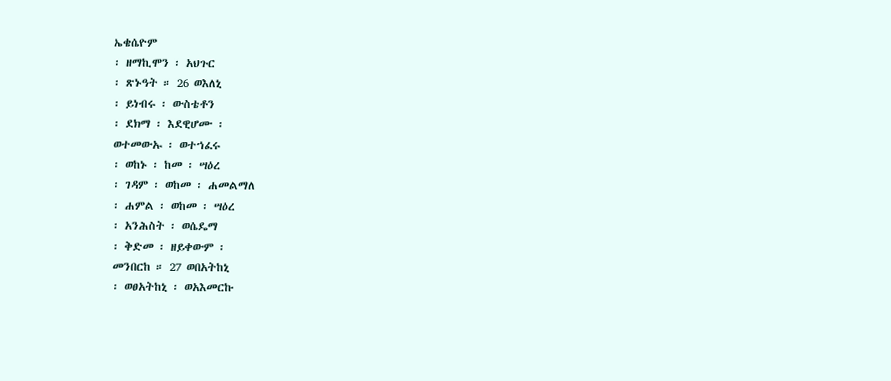ኤቄሴዮም
፡ ዘማኪሞን ፡ አህጉር
፡ ጽኑዓት ። 26 ወእለኒ
፡ ይነብሩ ፡ ውስቴቶን
፡ ደክማ ፡ እደዊሆሙ ፡
ወተመውኡ ፡ ወተኀፈሩ
፡ ወከኑ ፡ ከመ ፡ ሣዕረ
፡ ገዳም ፡ ወከመ ፡ ሐመልማለ
፡ ሐምል ፡ ወከመ ፡ ሣዕረ
፡ አንሕስት ፡ ወሴዴማ
፡ ቅድመ ፡ ዘይቀውም ፡
መንበርከ ። 27 ወበአትከኒ
፡ ወፀአትከኒ ፡ ወአእመርኩ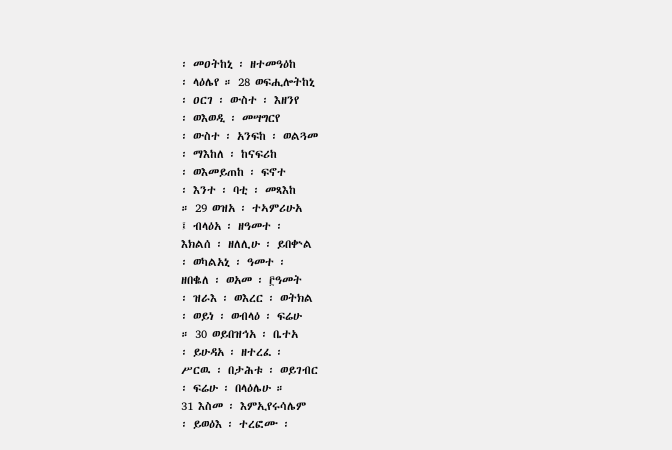፡ መዐትከኒ ፡ ዘተመዓዕከ
፡ ላዕሌየ ። 28 ወፍሒሎትከኒ
፡ ዐርገ ፡ ውስተ ፡ እዘንየ
፡ ወእወዲ ፡ መሣግርየ
፡ ውስተ ፡ አንፍከ ፡ ወልጓመ
፡ ማእከለ ፡ ከናፍሪከ
፡ ወእመይጠከ ፡ ፍኖተ
፡ እንተ ፡ ባቲ ፡ መጻእከ
። 29 ወዝአ ፡ ተኣምሪሁአ
፤ ብላዕአ ፡ ዘዓመተ ፡
እክልሰ ፡ ዘለሊሁ ፡ ይበቍል
፡ ወካልአኒ ፡ ዓመተ ፡
ዘበቈለ ፡ ወአመ ፡ ፫ዓመት
፡ ዝራእ ፡ ወእረር ፡ ወትክል
፡ ወይነ ፡ ወብላዕ ፡ ፍሬሁ
። 30 ወይበዝኅአ ፡ ቤተአ
፡ ይሁዳአ ፡ ዘተረፈ ፡
ሥርዉ ፡ በታሕቱ ፡ ወይገብር
፡ ፍሬሁ ፡ በላዕሌሁ ።
31 እስመ ፡ እምኢየሩሳሌም
፡ ይወዕእ ፡ ተረፎሙ ፡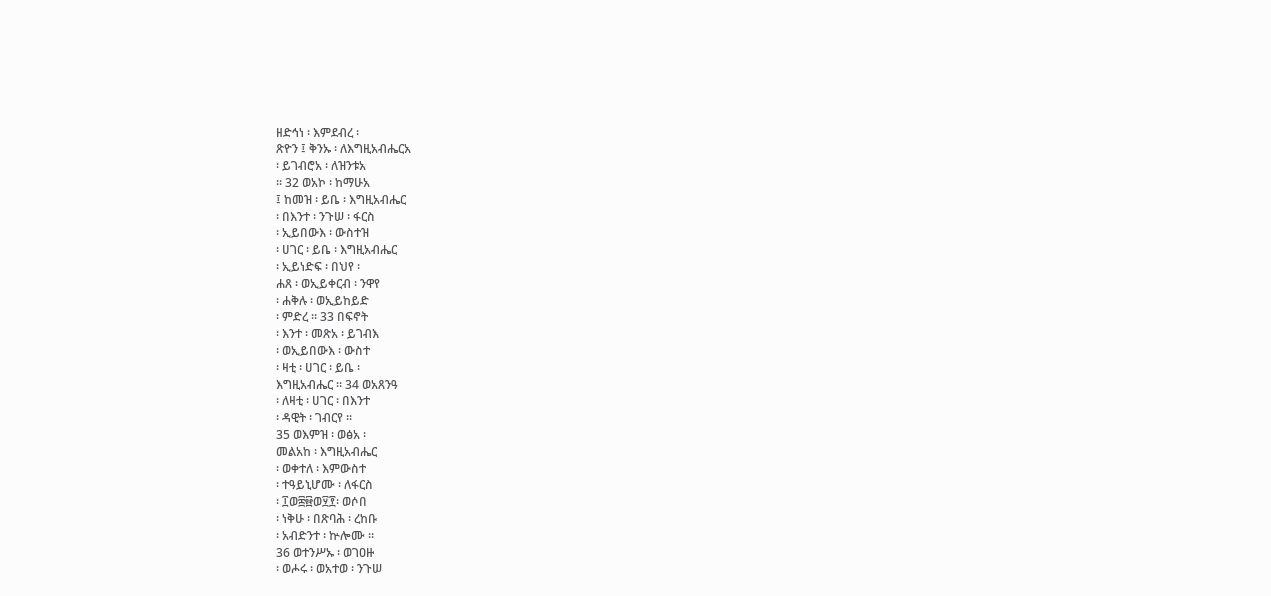ዘድኅነ ፡ እምደብረ ፡
ጽዮን ፤ ቅንኡ ፡ ለእግዚአብሔርአ
፡ ይገብሮአ ፡ ለዝንቱአ
። 32 ወአኮ ፡ ከማሁአ
፤ ከመዝ ፡ ይቤ ፡ እግዚአብሔር
፡ በእንተ ፡ ንጉሠ ፡ ፋርስ
፡ ኢይበውእ ፡ ውስተዝ
፡ ሀገር ፡ ይቤ ፡ እግዚአብሔር
፡ ኢይነድፍ ፡ በህየ ፡
ሐጸ ፡ ወኢይቀርብ ፡ ንዋየ
፡ ሐቅሉ ፡ ወኢይከይድ
፡ ምድረ ። 33 በፍኖት
፡ እንተ ፡ መጽአ ፡ ይገብእ
፡ ወኢይበውእ ፡ ውስተ
፡ ዛቲ ፡ ሀገር ፡ ይቤ ፡
እግዚአብሔር ። 34 ወአጸንዓ
፡ ለዛቲ ፡ ሀገር ፡ በእንተ
፡ ዳዊት ፡ ገብርየ ።
35 ወእምዝ ፡ ወፅአ ፡
መልአከ ፡ እግዚአብሔር
፡ ወቀተለ ፡ እምውስተ
፡ ተዓይኒሆሙ ፡ ለፋርስ
፡ ፲ወ፰፼ወ፶፻፡ ወሶበ
፡ ነቅሁ ፡ በጽባሕ ፡ ረከቡ
፡ አብድንተ ፡ ኵሎሙ ።
36 ወተንሥኡ ፡ ወገዐዙ
፡ ወሖሩ ፡ ወአተወ ፡ ንጉሠ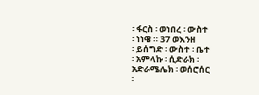፡ ፋርስ ፡ ወነበረ ፡ ውስተ
፡ ነነዌ ። 37 ወእንዘ
፡ ይሰግድ ፡ ውስተ ፡ ቤተ
፡ አምላኩ ፡ ሲድራክ ፡
አድራሜሌክ ፡ ወሰሮሰር
፡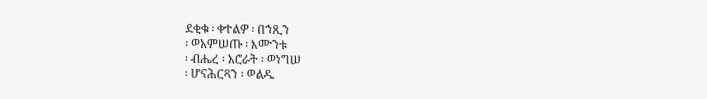ደቂቁ ፡ ቀተልዎ ፡ በኀጺን
፡ ወአምሠጡ ፡ እሙንቱ
፡ ብሔረ ፡ አሮራት ፡ ወነግሠ
፡ ሆናሕርጻን ፡ ወልዱ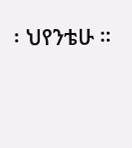፡ ህየንቴሁ ።